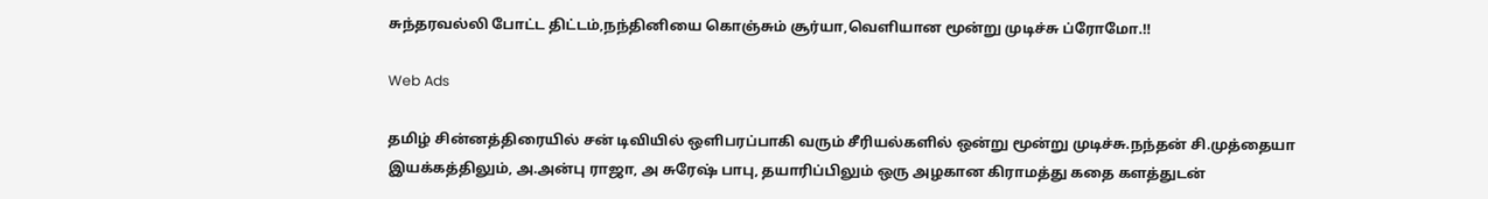சுந்தரவல்லி போட்ட திட்டம்,நந்தினியை கொஞ்சும் சூர்யா,வெளியான மூன்று முடிச்சு ப்ரோமோ.!!

Web Ads

தமிழ் சின்னத்திரையில் சன் டிவியில் ஒளிபரப்பாகி வரும் சீரியல்களில் ஒன்று மூன்று முடிச்சு.நந்தன் சி.முத்தையா இயக்கத்திலும், அ.அன்பு ராஜா, அ சுரேஷ் பாபு, தயாரிப்பிலும் ஒரு அழகான கிராமத்து கதை களத்துடன்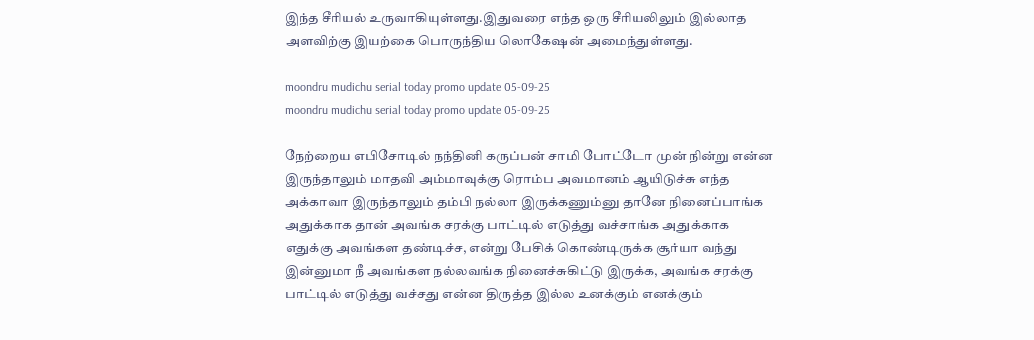இந்த சீரியல் உருவாகியுள்ளது.இதுவரை எந்த ஒரு சீரியலிலும் இல்லாத அளவிற்கு இயற்கை பொருந்திய லொகேஷன் அமைந்துள்ளது.

moondru mudichu serial today promo update 05-09-25
moondru mudichu serial today promo update 05-09-25

நேற்றைய எபிசோடில் நந்தினி கருப்பன் சாமி போட்டோ முன் நின்று என்ன இருந்தாலும் மாதவி அம்மாவுக்கு ரொம்ப அவமானம் ஆயிடுச்சு எந்த அக்காவா இருந்தாலும் தம்பி நல்லா இருக்கணும்னு தானே நினைப்பாங்க அதுக்காக தான் அவங்க சரக்கு பாட்டில் எடுத்து வச்சாங்க அதுக்காக எதுக்கு அவங்கள தண்டிச்ச, என்று பேசிக் கொண்டிருக்க சூர்யா வந்து இன்னுமா நீ அவங்கள நல்லவங்க நினைச்சுகிட்டு இருக்க, அவங்க சரக்கு பாட்டில் எடுத்து வச்சது என்ன திருத்த இல்ல உனக்கும் எனக்கும்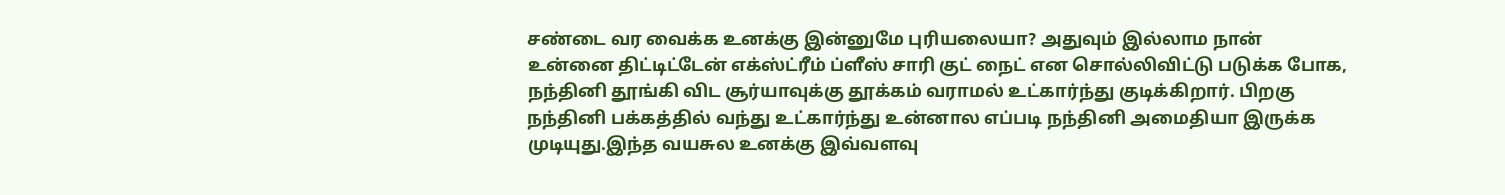சண்டை வர வைக்க உனக்கு இன்னுமே புரியலையா? அதுவும் இல்லாம நான் உன்னை திட்டிட்டேன் எக்ஸ்ட்ரீம் ப்ளீஸ் சாரி குட் நைட் என சொல்லிவிட்டு படுக்க போக, நந்தினி தூங்கி விட சூர்யாவுக்கு தூக்கம் வராமல் உட்கார்ந்து குடிக்கிறார். பிறகு நந்தினி பக்கத்தில் வந்து உட்கார்ந்து உன்னால எப்படி நந்தினி அமைதியா இருக்க முடியுது.இந்த வயசுல உனக்கு இவ்வளவு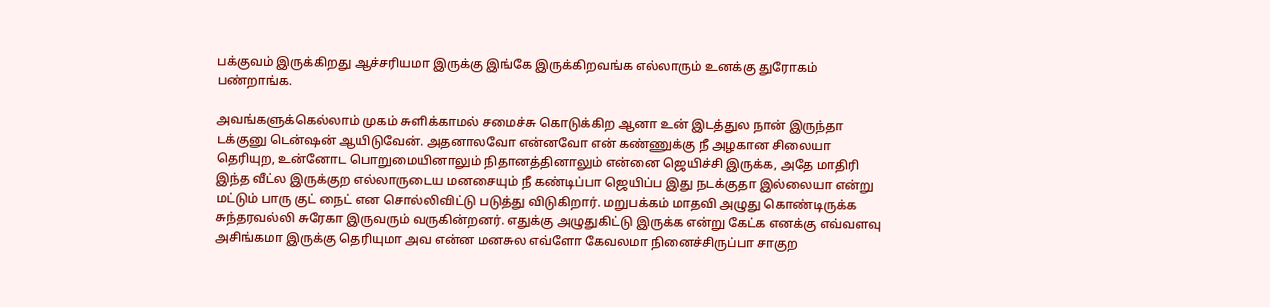பக்குவம் இருக்கிறது ஆச்சரியமா இருக்கு இங்கே இருக்கிறவங்க எல்லாரும் உனக்கு துரோகம் பண்றாங்க.

அவங்களுக்கெல்லாம் முகம் சுளிக்காமல் சமைச்சு கொடுக்கிற ஆனா உன் இடத்துல நான் இருந்தா டக்குனு டென்ஷன் ஆயிடுவேன். அதனாலவோ என்னவோ என் கண்ணுக்கு நீ அழகான சிலையா தெரியுற, உன்னோட பொறுமையினாலும் நிதானத்தினாலும் என்னை ஜெயிச்சி இருக்க, அதே மாதிரி இந்த வீட்ல இருக்குற எல்லாருடைய மனசையும் நீ கண்டிப்பா ஜெயிப்ப இது நடக்குதா இல்லையா என்று மட்டும் பாரு குட் நைட் என சொல்லிவிட்டு படுத்து விடுகிறார். மறுபக்கம் மாதவி அழுது கொண்டிருக்க சுந்தரவல்லி சுரேகா இருவரும் வருகின்றனர். எதுக்கு அழுதுகிட்டு இருக்க என்று கேட்க எனக்கு எவ்வளவு அசிங்கமா இருக்கு தெரியுமா அவ என்ன மனசுல எவ்ளோ கேவலமா நினைச்சிருப்பா சாகுற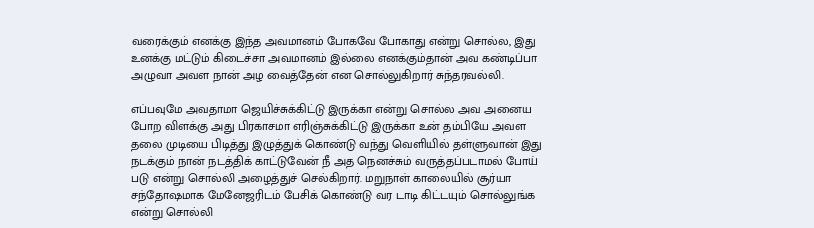வரைக்கும் எனக்கு இந்த அவமானம் போகவே போகாது என்று சொல்ல, இது உனக்கு மட்டும் கிடைச்சா அவமானம் இல்லை எனக்கும்தான் அவ கண்டிப்பா அழுவா அவள நான் அழ வைத்தேன் என சொல்லுகிறார் சுந்தரவல்லி.

எப்பவுமே அவதாமா ஜெயிச்சுக்கிட்டு இருக்கா என்று சொல்ல அவ அனைய போற விளக்கு அது பிரகாசமா எரிஞ்சுக்கிட்டு இருக்கா உன் தம்பியே அவள தலை முடியை பிடித்து இழுத்துக் கொண்டு வந்து வெளியில் தள்ளுவான் இது நடக்கும் நான் நடத்திக் காட்டுவேன் நீ அத நெனச்சும் வருத்தப்படாமல் போய் படு என்று சொல்லி அழைத்துச் செல்கிறார். மறுநாள் காலையில் சூர்யா சந்தோஷமாக மேனேஜரிடம் பேசிக் கொண்டு வர டாடி கிட்டயும் சொல்லுங்க என்று சொல்லி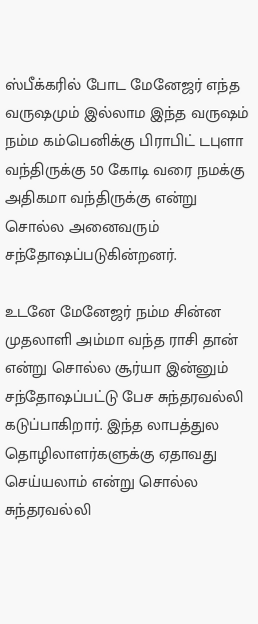ஸ்பீக்கரில் போட மேனேஜர் எந்த வருஷமும் இல்லாம இந்த வருஷம் நம்ம கம்பெனிக்கு பிராபிட் டபுளா வந்திருக்கு 50 கோடி வரை நமக்கு அதிகமா வந்திருக்கு என்று சொல்ல அனைவரும் சந்தோஷப்படுகின்றனர்.

உடனே மேனேஜர் நம்ம சின்ன முதலாளி அம்மா வந்த ராசி தான் என்று சொல்ல சூர்யா இன்னும் சந்தோஷப்பட்டு பேச சுந்தரவல்லி கடுப்பாகிறார். இந்த லாபத்துல தொழிலாளர்களுக்கு ஏதாவது செய்யலாம் என்று சொல்ல சுந்தரவல்லி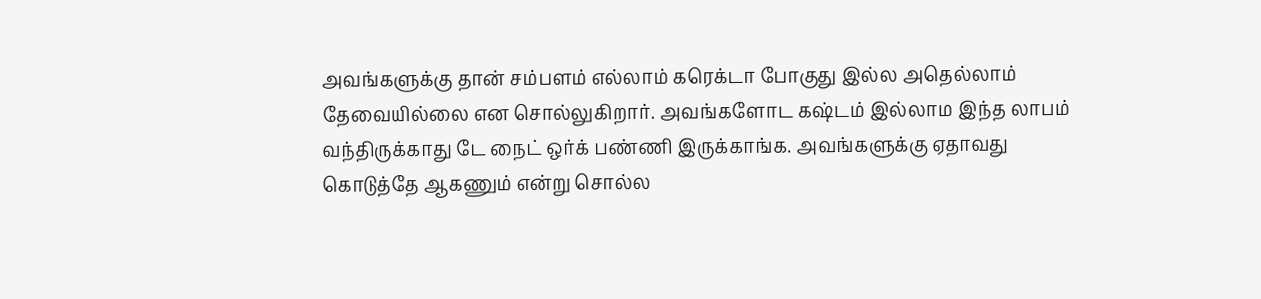அவங்களுக்கு தான் சம்பளம் எல்லாம் கரெக்டா போகுது இல்ல அதெல்லாம் தேவையில்லை என சொல்லுகிறார். அவங்களோட கஷ்டம் இல்லாம இந்த லாபம் வந்திருக்காது டே நைட் ஒர்க் பண்ணி இருக்காங்க. அவங்களுக்கு ஏதாவது கொடுத்தே ஆகணும் என்று சொல்ல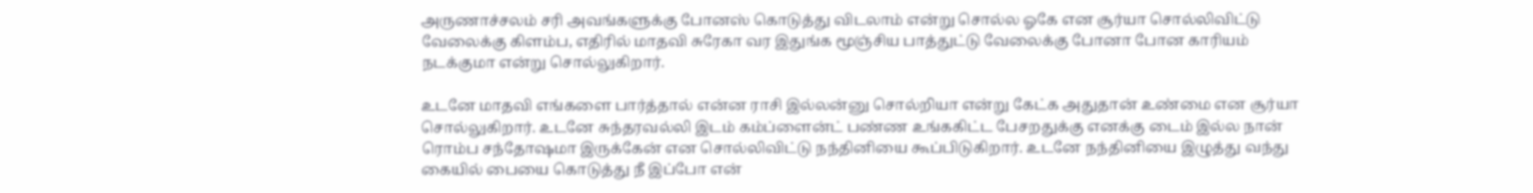அருணாச்சலம் சரி அவங்களுக்கு போனஸ் கொடுத்து விடலாம் என்று சொல்ல ஓகே என சூர்யா சொல்லிவிட்டு வேலைக்கு கிளம்ப, எதிரில் மாதவி சுரேகா வர இதுங்க மூஞ்சிய பாத்துட்டு வேலைக்கு போனா போன காரியம் நடக்குமா என்று சொல்லுகிறார்.

உடனே மாதவி எங்களை பார்த்தால் என்ன ராசி இல்லன்னு சொல்றியா என்று கேட்க அதுதான் உண்மை என சூர்யா சொல்லுகிறார். உடனே சுந்தரவல்லி இடம் கம்ப்ளைன்ட் பண்ண உங்ககிட்ட பேசறதுக்கு எனக்கு டைம் இல்ல நான் ரொம்ப சந்தோஷமா இருக்கேன் என சொல்லிவிட்டு நந்தினியை கூப்பிடுகிறார். உடனே நந்தினியை இழுத்து வந்து கையில் பையை கொடுத்து நீ இப்போ என்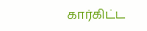கார்கிட்ட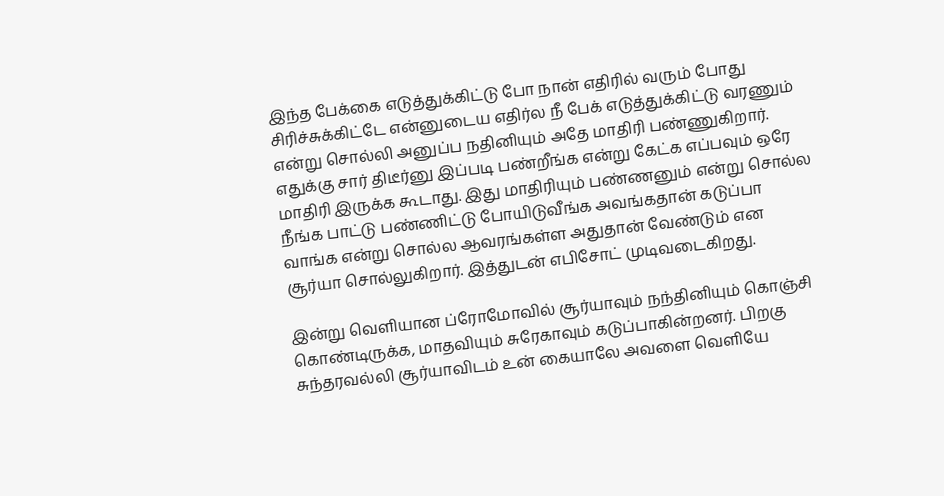இந்த பேக்கை எடுத்துக்கிட்டு போ நான் எதிரில் வரும் போது சிரிச்சுக்கிட்டே என்னுடைய எதிர்ல நீ பேக் எடுத்துக்கிட்டு வரணும் என்று சொல்லி அனுப்ப நதினியும் அதே மாதிரி பண்ணுகிறார். எதுக்கு சார் திடீர்னு இப்படி பண்றீங்க என்று கேட்க எப்பவும் ஒரே மாதிரி இருக்க கூடாது. இது மாதிரியும் பண்ணனும் என்று சொல்ல நீங்க பாட்டு பண்ணிட்டு போயிடுவீங்க அவங்கதான் கடுப்பா வாங்க என்று சொல்ல ஆவரங்கள்ள அதுதான் வேண்டும் என சூர்யா சொல்லுகிறார். இத்துடன் எபிசோட் முடிவடைகிறது.

இன்று வெளியான ப்ரோமோவில் சூர்யாவும் நந்தினியும் கொஞ்சி கொண்டிருக்க, மாதவியும் சுரேகாவும் கடுப்பாகின்றனர். பிறகு சுந்தரவல்லி சூர்யாவிடம் உன் கையாலே அவளை வெளியே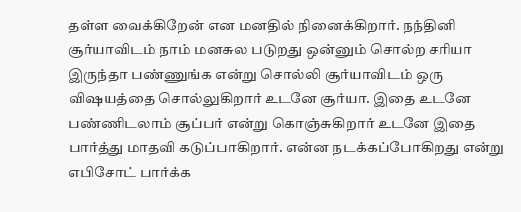தள்ள வைக்கிறேன் என மனதில் நினைக்கிறார். நந்தினி சூர்யாவிடம் நாம் மனசுல படுறது ஒன்னும் சொல்ற சரியா இருந்தா பண்ணுங்க என்று சொல்லி சூர்யாவிடம் ஒரு விஷயத்தை சொல்லுகிறார் உடனே சூர்யா. இதை உடனே பண்ணிடலாம் சூப்பர் என்று கொஞ்சுகிறார் உடனே இதை பார்த்து மாதவி கடுப்பாகிறார். என்ன நடக்கப்போகிறது என்று எபிசோட் பார்க்க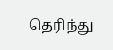தெரிந்து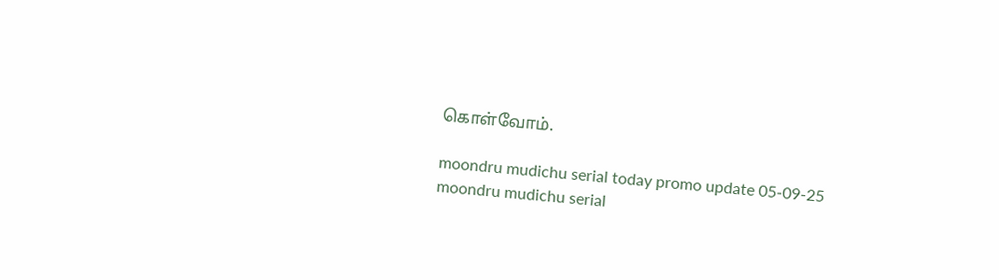கொள்வோம்.

moondru mudichu serial today promo update 05-09-25
moondru mudichu serial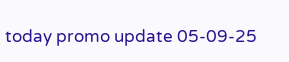today promo update 05-09-25